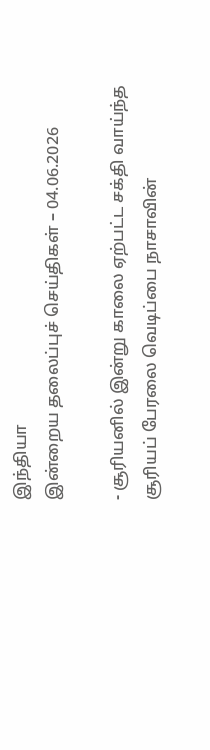இந்தியா
இன்றைய தலைப்புச் செய்திகள் – 04.06.2026

- சூரியனில் இன்று காலை ஏற்பட்ட சக்தி வாய்ந்த சூரியப் பேரலை வெடிப்பை நாசாவின்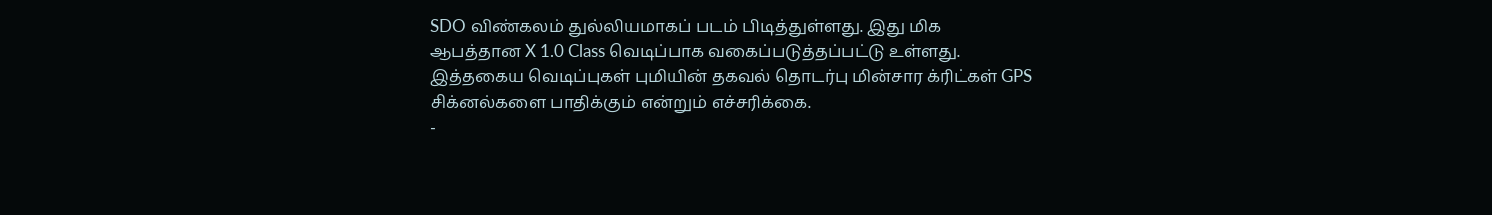SDO விண்கலம் துல்லியமாகப் படம் பிடித்துள்ளது. இது மிக ஆபத்தான X 1.0 Class வெடிப்பாக வகைப்படுத்தப்பட்டு உள்ளது. இத்தகைய வெடிப்புகள் புமியின் தகவல் தொடர்பு மின்சார க்ரிட்கள் GPS சிக்னல்களை பாதிக்கும் என்றும் எச்சரிக்கை.
-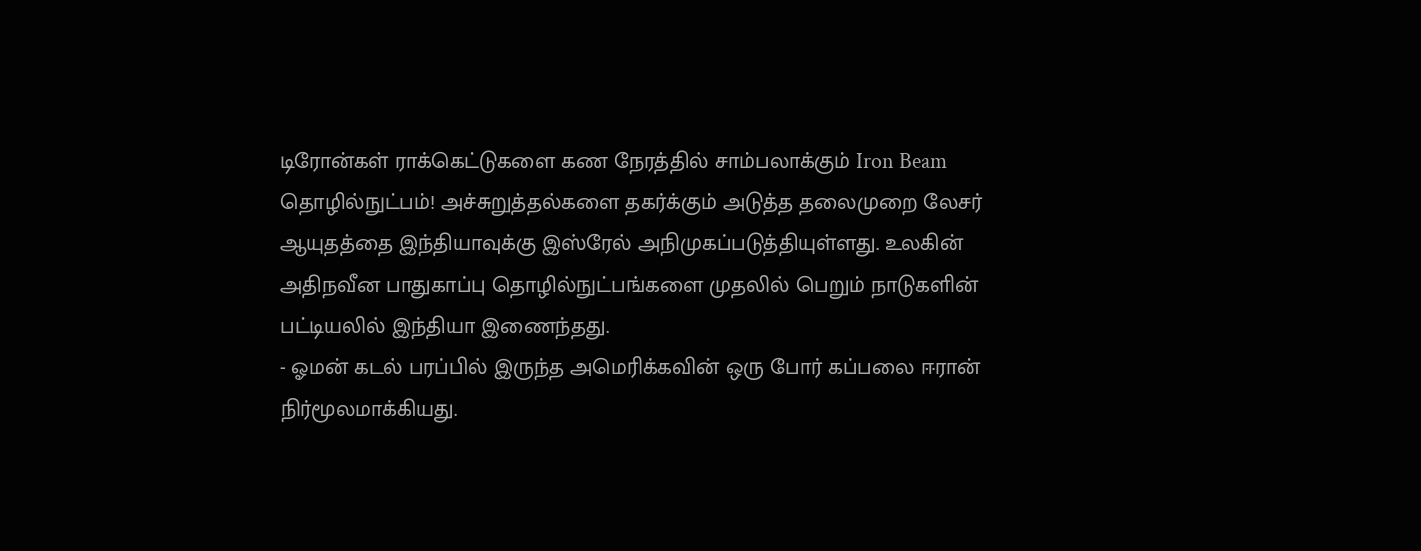டிரோன்கள் ராக்கெட்டுகளை கண நேரத்தில் சாம்பலாக்கும் Iron Beam தொழில்நுட்பம்! அச்சுறுத்தல்களை தகர்க்கும் அடுத்த தலைமுறை லேசர் ஆயுதத்தை இந்தியாவுக்கு இஸ்ரேல் அநிமுகப்படுத்தியுள்ளது. உலகின் அதிநவீன பாதுகாப்பு தொழில்நுட்பங்களை முதலில் பெறும் நாடுகளின் பட்டியலில் இந்தியா இணைந்தது.
- ஓமன் கடல் பரப்பில் இருந்த அமெரிக்கவின் ஒரு போர் கப்பலை ஈரான் நிர்மூலமாக்கியது.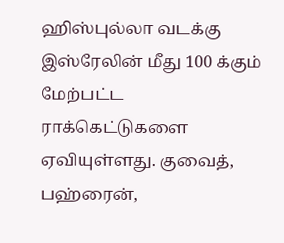ஹிஸ்புல்லா வடக்கு இஸ்ரேலின் மீது 100 க்கும் மேற்பட்ட ராக்கெட்டுகளை ஏவியுள்ளது. குவைத், பஹ்ரைன்,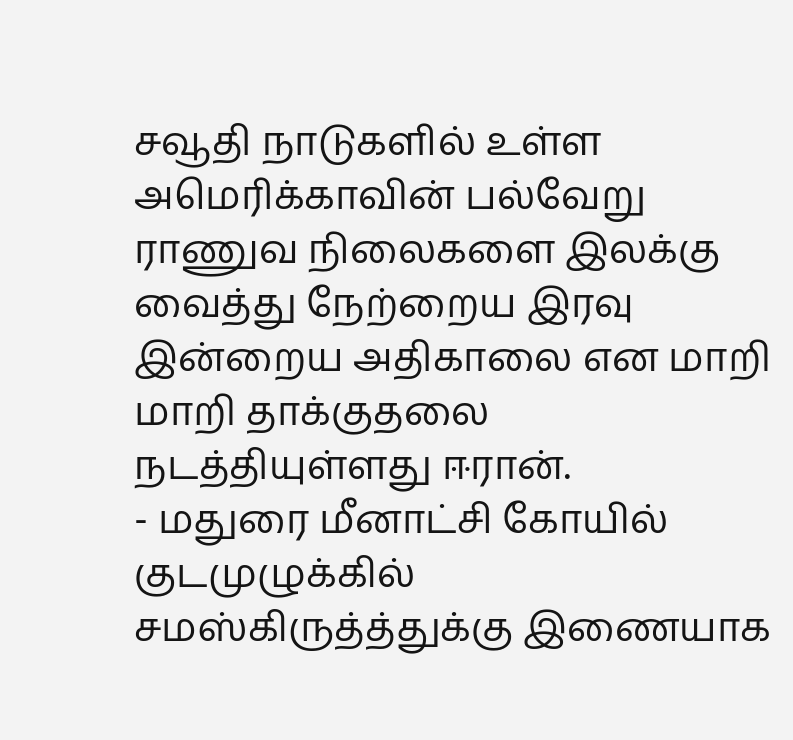சவூதி நாடுகளில் உள்ள அமெரிக்காவின் பல்வேறு ராணுவ நிலைகளை இலக்கு வைத்து நேற்றைய இரவு இன்றைய அதிகாலை என மாறி மாறி தாக்குதலை நடத்தியுள்ளது ஈரான்.
- மதுரை மீனாட்சி கோயில் குடமுழுக்கில் சமஸ்கிருத்த்துக்கு இணையாக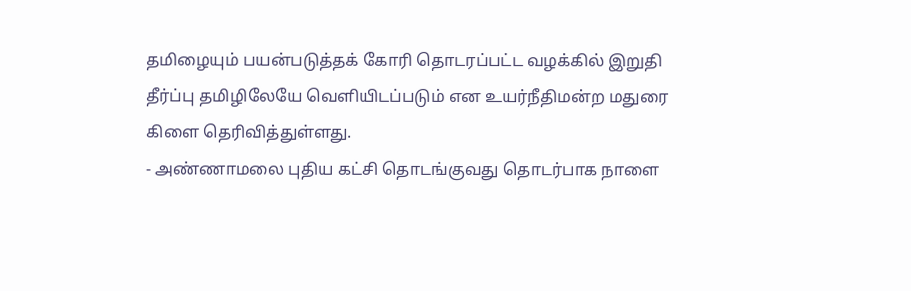தமிழையும் பயன்படுத்தக் கோரி தொடரப்பட்ட வழக்கில் இறுதி தீர்ப்பு தமிழிலேயே வெளியிடப்படும் என உயர்நீதிமன்ற மதுரை கிளை தெரிவித்துள்ளது.
- அண்ணாமலை புதிய கட்சி தொடங்குவது தொடர்பாக நாளை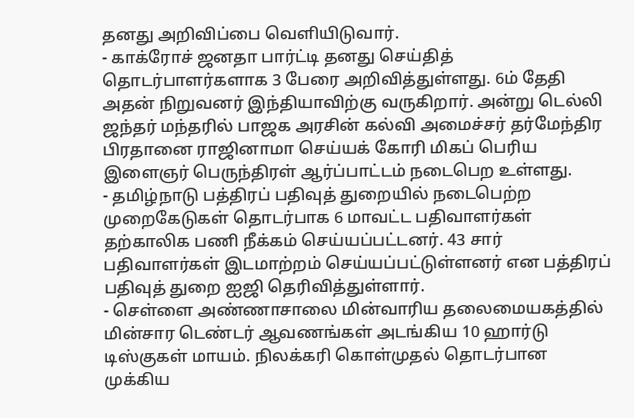தனது அறிவிப்பை வெளியிடுவார்.
- காக்ரோச் ஜனதா பார்ட்டி தனது செய்தித் தொடர்பாளர்களாக 3 பேரை அறிவித்துள்ளது. 6ம் தேதி அதன் நிறுவனர் இந்தியாவிற்கு வருகிறார். அன்று டெல்லி ஜந்தர் மந்தரில் பாஜக அரசின் கல்வி அமைச்சர் தர்மேந்திர பிரதானை ராஜினாமா செய்யக் கோரி மிகப் பெரிய இளைஞர் பெருந்திரள் ஆர்ப்பாட்டம் நடைபெற உள்ளது.
- தமிழ்நாடு பத்திரப் பதிவுத் துறையில் நடைபெற்ற முறைகேடுகள் தொடர்பாக 6 மாவட்ட பதிவாளர்கள் தற்காலிக பணி நீக்கம் செய்யப்பட்டனர். 43 சார் பதிவாளர்கள் இடமாற்றம் செய்யப்பட்டுள்ளனர் என பத்திரப் பதிவுத் துறை ஐஜி தெரிவித்துள்ளார்.
- செள்ளை அண்ணாசாலை மின்வாரிய தலைமையகத்தில் மின்சார டெண்டர் ஆவணங்கள் அடங்கிய 10 ஹார்டு டிஸ்குகள் மாயம். நிலக்கரி கொள்முதல் தொடர்பான முக்கிய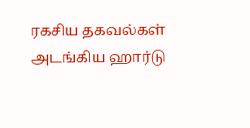ரகசிய தகவல்கள் அடங்கிய ஹார்டு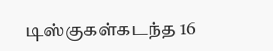டிஸ்குகள்கடந்த 16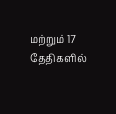மற்றும் 17 தேதிகளில்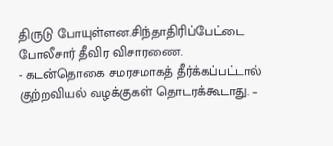திருடு போயுள்ளன.சிந்தாதிரிப்பேட்டை போலீசார் தீவிர விசாரணை.
- கடன்தொகை சமரசமாகத் தீர்க்கப்பட்டால் குற்றவியல் வழக்குகள் தொடரக்கூடாது. –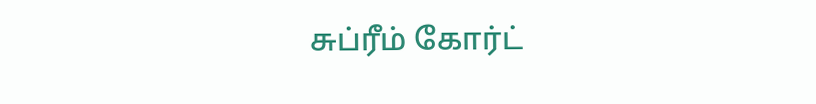சுப்ரீம் கோர்ட்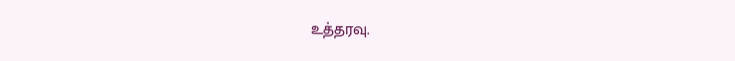உத்தரவு.